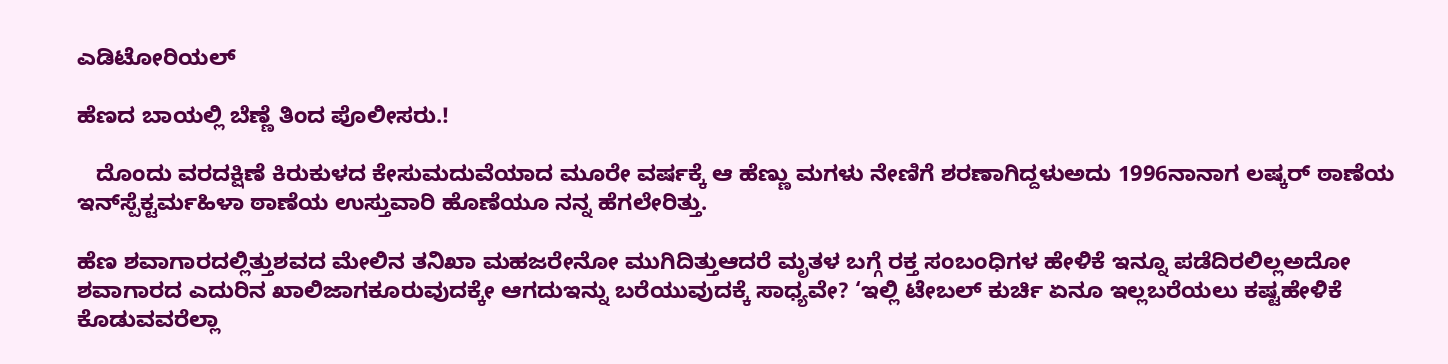ಎಡಿಟೋರಿಯಲ್

ಹೆಣದ ಬಾಯಲ್ಲಿ ಬೆಣ್ಣೆ ತಿಂದ ಪೊಲೀಸರು.!

   ದೊಂದು ವರದಕ್ಷಿಣೆ ಕಿರುಕುಳದ ಕೇಸುಮದುವೆಯಾದ ಮೂರೇ ವರ್ಷಕ್ಕೆ ಆ ಹೆಣ್ಣು ಮಗಳು ನೇಣಿಗೆ ಶರಣಾಗಿದ್ದಳುಅದು 1996ನಾನಾಗ ಲಷ್ಕರ್ ಠಾಣೆಯ ಇನ್‌ಸ್ಪೆಕ್ಟರ್ಮಹಿಳಾ ಠಾಣೆಯ ಉಸ್ತುವಾರಿ ಹೊಣೆಯೂ ನನ್ನ ಹೆಗಲೇರಿತ್ತು.

ಹೆಣ ಶವಾಗಾರದಲ್ಲಿತ್ತುಶವದ ಮೇಲಿನ ತನಿಖಾ ಮಹಜರೇನೋ ಮುಗಿದಿತ್ತುಆದರೆ ಮೃತಳ ಬಗ್ಗೆ ರಕ್ತ ಸಂಬಂಧಿಗಳ ಹೇಳಿಕೆ ಇನ್ನೂ ಪಡೆದಿರಲಿಲ್ಲಅದೋ ಶವಾಗಾರದ ಎದುರಿನ ಖಾಲಿಜಾಗಕೂರುವುದಕ್ಕೇ ಆಗದುಇನ್ನು ಬರೆಯುವುದಕ್ಕೆ ಸಾಧ್ಯವೇ? ‘ಇಲ್ಲಿ ಟೇಬಲ್ ಕುರ್ಚಿ ಏನೂ ಇಲ್ಲಬರೆಯಲು ಕಷ್ಟಹೇಳಿಕೆ ಕೊಡುವವರೆಲ್ಲಾ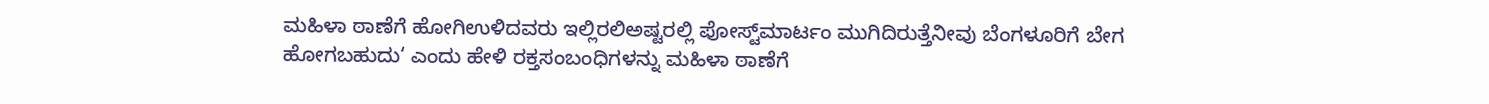ಮಹಿಳಾ ಠಾಣೆಗೆ ಹೋಗಿಉಳಿದವರು ಇಲ್ಲಿರಲಿಅಷ್ಟರಲ್ಲಿ ಪೋಸ್ಟ್‌ಮಾರ್ಟಂ ಮುಗಿದಿರುತ್ತೆನೀವು ಬೆಂಗಳೂರಿಗೆ ಬೇಗ ಹೋಗಬಹುದು‘ ಎಂದು ಹೇಳಿ ರಕ್ತಸಂಬಂಧಿಗಳನ್ನು ಮಹಿಳಾ ಠಾಣೆಗೆ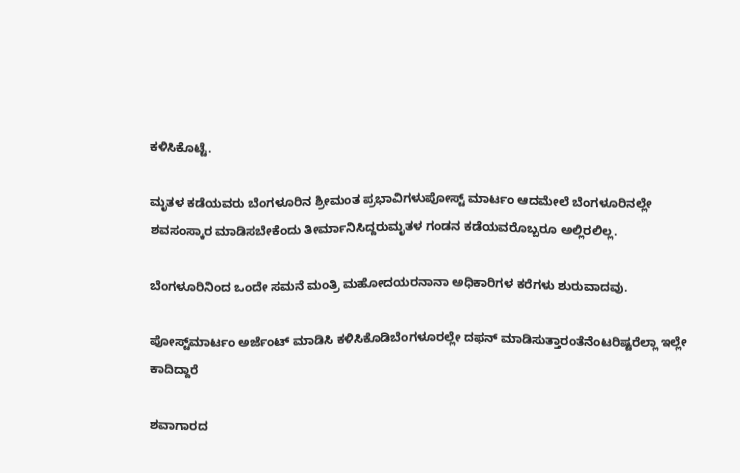ಕಳಿಸಿಕೊಟ್ಟೆ.

ಮೃತಳ ಕಡೆಯವರು ಬೆಂಗಳೂರಿನ ಶ್ರೀಮಂತ ಪ್ರಭಾವಿಗಳುಪೋಸ್ಟ್ ಮಾರ್ಟಂ ಆದಮೇಲೆ ಬೆಂಗಳೂರಿನಲ್ಲೇ ಶವಸಂಸ್ಕಾರ ಮಾಡಿಸಬೇಕೆಂದು ತೀರ್ಮಾನಿಸಿದ್ದರುಮೃತಳ ಗಂಡನ ಕಡೆಯವರೊಬ್ಬರೂ ಅಲ್ಲಿರಲಿಲ್ಲ.

ಬೆಂಗಳೂರಿನಿಂದ ಒಂದೇ ಸಮನೆ ಮಂತ್ರಿ ಮಹೋದಯರನಾನಾ ಅಧಿಕಾರಿಗಳ ಕರೆಗಳು ಶುರುವಾದವು.

ಪೋಸ್ಟ್‌ಮಾರ್ಟಂ ಅರ್ಜೆಂಟ್ ಮಾಡಿಸಿ ಕಳಿಸಿಕೊಡಿಬೆಂಗಳೂರಲ್ಲೇ ದಫನ್ ಮಾಡಿಸುತ್ತಾರಂತೆನೆಂಟರಿಷ್ಟರೆಲ್ಲಾ ಇಲ್ಲೇ ಕಾದಿದ್ದಾರೆ

ಶವಾಗಾರದ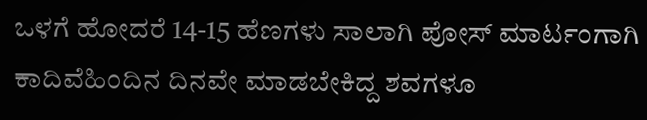ಒಳಗೆ ಹೋದರೆ 14-15 ಹೆಣಗಳು ಸಾಲಾಗಿ ಪೋಸ್ ಮಾರ್ಟಂಗಾಗಿ ಕಾದಿವೆಹಿಂದಿನ ದಿನವೇ ಮಾಡಬೇಕಿದ್ದ ಶವಗಳೂ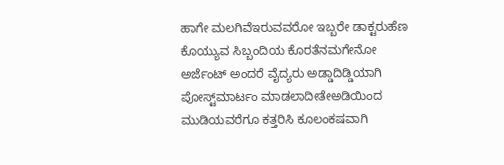ಹಾಗೇ ಮಲಗಿವೆಇರುವವರೋ ಇಬ್ಬರೇ ಡಾಕ್ಟರುಹೆಣ ಕೊಯ್ಯುವ ಸಿಬ್ಬಂದಿಯ ಕೊರತೆನಮಗೇನೋ ಅರ್ಜೆಂಟ್ ಅಂದರೆ ವೈದ್ಯರು ಅಡ್ಡಾದಿಡ್ಡಿಯಾಗಿ ಪೋಸ್ಟ್‌ಮಾರ್ಟಂ ಮಾಡಲಾದೀತೇಅಡಿಯಿಂದ ಮುಡಿಯವರೆಗೂ ಕತ್ತರಿಸಿ ಕೂಲಂಕಷವಾಗಿ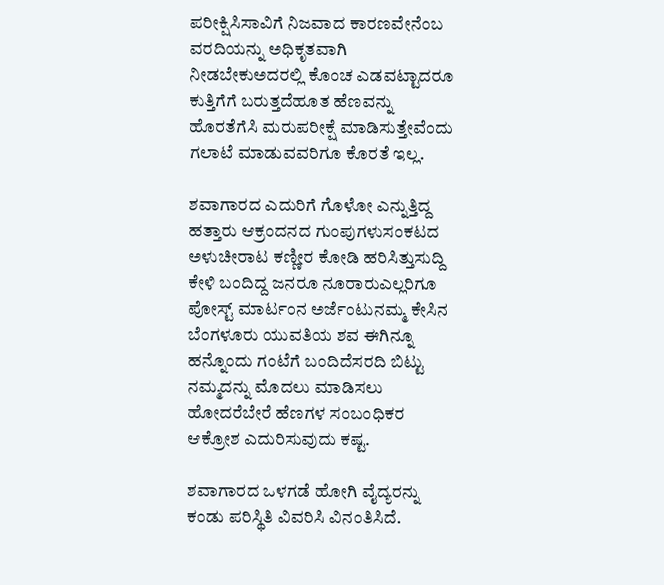ಪರೀಕ್ಷಿಸಿಸಾವಿಗೆ ನಿಜವಾದ ಕಾರಣವೇನೆಂಬ ವರದಿಯನ್ನು ಅಧಿಕೃತವಾಗಿ ನೀಡಬೇಕುಅದರಲ್ಲಿ ಕೊಂಚ ಎಡವಟ್ಟಾದರೂ ಕುತ್ತಿಗೆಗೆ ಬರುತ್ತದೆಹೂತ ಹೆಣವನ್ನು ಹೊರತೆಗೆಸಿ ಮರುಪರೀಕ್ಷೆ ಮಾಡಿಸುತ್ತೇವೆಂದು ಗಲಾಟೆ ಮಾಡುವವರಿಗೂ ಕೊರತೆ ಇಲ್ಲ.

ಶವಾಗಾರದ ಎದುರಿಗೆ ಗೊಳೋ ಎನ್ನುತ್ತಿದ್ದ ಹತ್ತಾರು ಆಕ್ರಂದನದ ಗುಂಪುಗಳುಸಂಕಟದ ಅಳುಚೀರಾಟ ಕಣ್ಣೀರ ಕೋಡಿ ಹರಿಸಿತ್ತುಸುದ್ದಿ ಕೇಳಿ ಬಂದಿದ್ದ ಜನರೂ ನೂರಾರುಎಲ್ಲರಿಗೂ ಪೋಸ್ಟ್ ಮಾರ್ಟಂನ ಅರ್ಜೆಂಟುನಮ್ಮ ಕೇಸಿನ ಬೆಂಗಳೂರು ಯುವತಿಯ ಶವ ಈಗಿನ್ನೂ ಹನ್ನೊಂದು ಗಂಟೆಗೆ ಬಂದಿದೆಸರದಿ ಬಿಟ್ಟು ನಮ್ಮದನ್ನು ಮೊದಲು ಮಾಡಿಸಲು ಹೋದರೆಬೇರೆ ಹೆಣಗಳ ಸಂಬಂಧಿಕರ ಆಕ್ರೋಶ ಎದುರಿಸುವುದು ಕಷ್ಟ.

ಶವಾಗಾರದ ಒಳಗಡೆ ಹೋಗಿ ವೈದ್ಯರನ್ನು ಕಂಡು ಪರಿಸ್ಥಿತಿ ವಿವರಿಸಿ ವಿನಂತಿಸಿದೆ.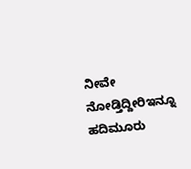ನೀವೇ ನೋಡ್ತಿದ್ದೀರಿಇನ್ನೂ ಹದಿಮೂರು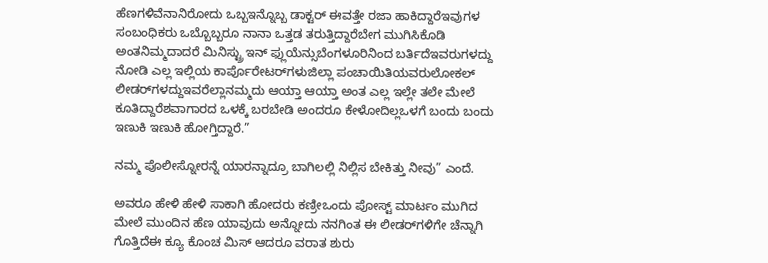ಹೆಣಗಳಿವೆನಾನಿರೋದು ಒಬ್ಬಇನ್ನೊಬ್ಬ ಡಾಕ್ಟರ್ ಈವತ್ತೇ ರಜಾ ಹಾಕಿದ್ದಾರೆಇವುಗಳ ಸಂಬಂಧಿಕರು ಒಬ್ಬೊಬ್ಬರೂ ನಾನಾ ಒತ್ತಡ ತರುತ್ತಿದ್ದಾರೆಬೇಗ ಮುಗಿಸಿಕೊಡಿ ಅಂತನಿಮ್ಮದಾದರೆ ಮಿನಿಸ್ಟ್ರು ಇನ್ ಫ್ಲುಯೆನ್ಸುಬೆಂಗಳೂರಿನಿಂದ ಬರ್ತಿದೆಇವರುಗಳದ್ದು ನೋಡಿ ಎಲ್ಲ ಇಲ್ಲಿಯ ಕಾರ್ಪೊರೇಟರ್‌ಗಳುಜಿಲ್ಲಾ ಪಂಚಾಯಿತಿಯವರುಲೋಕಲ್ ಲೀಡರ್‌ಗಳದ್ದುಇವರೆಲ್ಲಾನಮ್ಮದು ಆಯ್ತಾ ಆಯ್ತಾ ಅಂತ ಎಲ್ಲ ಇಲ್ಲೇ ತಲೇ ಮೇಲೆ ಕೂತಿದ್ದಾರೆಶವಾಗಾರದ ಒಳಕ್ಕೆ ಬರಬೇಡಿ ಅಂದರೂ ಕೇಳೋದಿಲ್ಲಒಳಗೆ ಬಂದು ಬಂದು ಇಣುಕಿ ಇಣುಕಿ ಹೋಗ್ತಿದ್ದಾರೆ.”

ನಮ್ಮ ಪೊಲೀಸ್ನೋರನ್ನೆ ಯಾರನ್ನಾದ್ರೂ ಬಾಗಿಲಲ್ಲಿ ನಿಲ್ಲಿಸ ಬೇಕಿತ್ತು ನೀವು” ಎಂದೆ.

ಅವರೂ ಹೇಳಿ ಹೇಳಿ ಸಾಕಾಗಿ ಹೋದರು ಕಣ್ರೀಒಂದು ಪೋಸ್ಟ್ ಮಾರ್ಟಂ ಮುಗಿದ ಮೇಲೆ ಮುಂದಿನ ಹೆಣ ಯಾವುದು ಅನ್ನೋದು ನನಗಿಂತ ಈ ಲೀಡರ್‌ಗಳಿಗೇ ಚೆನ್ನಾಗಿ ಗೊತ್ತಿದೆಈ ಕ್ಯೂ ಕೊಂಚ ಮಿಸ್ ಆದರೂ ವರಾತ ಶುರು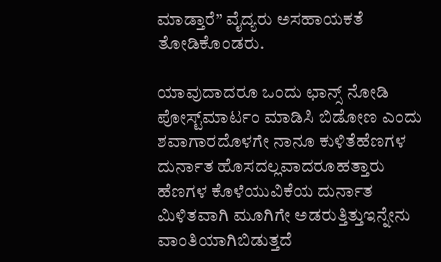ಮಾಡ್ತಾರೆ” ವೈದ್ಯರು ಅಸಹಾಯಕತೆ ತೋಡಿಕೊಂಡರು.

ಯಾವುದಾದರೂ ಒಂದು ಛಾನ್ಸ್ ನೋಡಿ ಪೋಸ್ಟ್‌ಮಾರ್ಟಂ ಮಾಡಿಸಿ ಬಿಡೋಣ ಎಂದು ಶವಾಗಾರದೊಳಗೇ ನಾನೂ ಕುಳಿತೆಹೆಣಗಳ ದುರ್ನಾತ ಹೊಸದಲ್ಲವಾದರೂಹತ್ತಾರು ಹೆಣಗಳ ಕೊಳೆಯುವಿಕೆಯ ದುರ್ನಾತ ಮಿಳಿತವಾಗಿ ಮೂಗಿಗೇ ಅಡರುತ್ತಿತ್ತುಇನ್ನೇನು ವಾಂತಿಯಾಗಿಬಿಡುತ್ತದೆ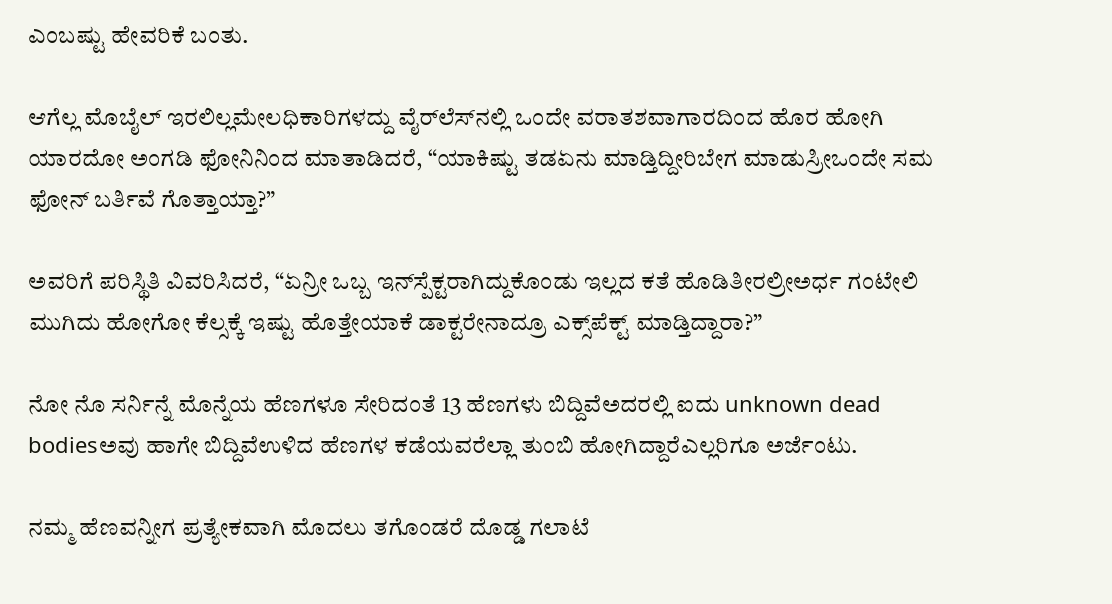ಎಂಬಷ್ಟು ಹೇವರಿಕೆ ಬಂತು.

ಆಗೆಲ್ಲ ಮೊಬೈಲ್ ಇರಲಿಲ್ಲಮೇಲಧಿಕಾರಿಗಳದ್ದು ವೈರ್‌ಲೆಸ್‌ನಲ್ಲಿ ಒಂದೇ ವರಾತಶವಾಗಾರದಿಂದ ಹೊರ ಹೋಗಿ ಯಾರದೋ ಅಂಗಡಿ ಫೋನಿನಿಂದ ಮಾತಾಡಿದರೆ, “ಯಾಕಿಷ್ಟು ತಡಏನು ಮಾಡ್ತಿದ್ದೀರಿಬೇಗ ಮಾಡುಸ್ರೀಒಂದೇ ಸಮ ಫೋನ್ ಬರ್ತಿವೆ ಗೊತ್ತಾಯ್ತಾ?”

ಅವರಿಗೆ ಪರಿಸ್ಥಿತಿ ವಿವರಿಸಿದರೆ, “ಏನ್ರೀ ಒಬ್ಬ ಇನ್‌ಸ್ಪೆಕ್ಟರಾಗಿದ್ದುಕೊಂಡು ಇಲ್ಲದ ಕತೆ ಹೊಡಿತೀರಲ್ರೀಅರ್ಧ ಗಂಟೇಲಿ ಮುಗಿದು ಹೋಗೋ ಕೆಲ್ಸಕ್ಕೆ ಇಷ್ಟು ಹೊತ್ತೇಯಾಕೆ ಡಾಕ್ಟರೇನಾದ್ರೂ ಎಕ್ಸ್‌ಪೆಕ್ಟ್ ಮಾಡ್ತಿದ್ದಾರಾ?”

ನೋ ನೊ ಸರ್ನಿನ್ನೆ ಮೊನ್ನೆಯ ಹೆಣಗಳೂ ಸೇರಿದಂತೆ 13 ಹೆಣಗಳು ಬಿದ್ದಿವೆಅದರಲ್ಲಿ ಐದು unknown dead bodiesಅವು ಹಾಗೇ ಬಿದ್ದಿವೆಉಳಿದ ಹೆಣಗಳ ಕಡೆಯವರೆಲ್ಲಾ ತುಂಬಿ ಹೋಗಿದ್ದಾರೆಎಲ್ಲರಿಗೂ ಅರ್ಜೆಂಟು.

ನಮ್ಮ ಹೆಣವನ್ನೀಗ ಪ್ರತ್ಯೇಕವಾಗಿ ಮೊದಲು ತಗೊಂಡರೆ ದೊಡ್ಡ ಗಲಾಟೆ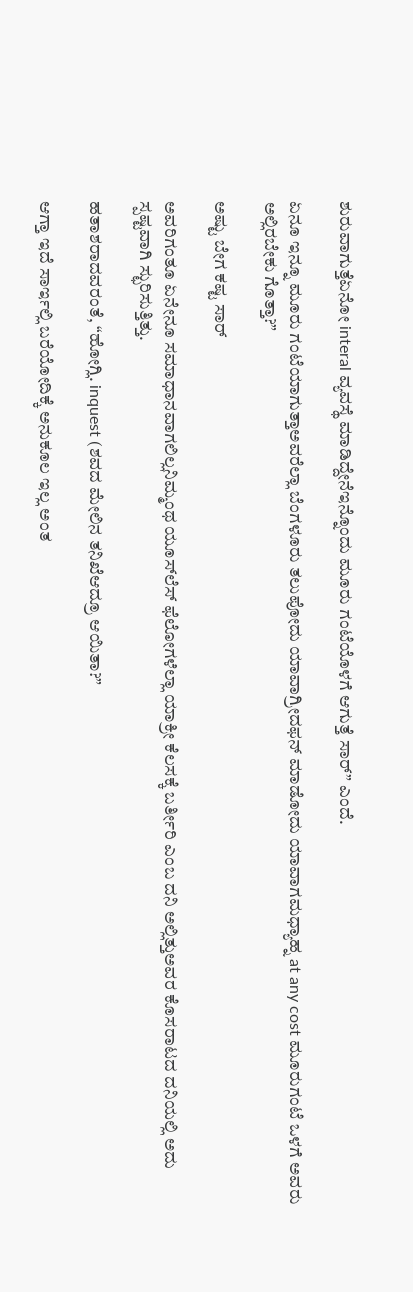ಶುರುವಾಗುತ್ತೆಏನೋ interal ವ್ಯವಸ್ಥೆ ಮಾಡಿದ್ದೇನೆಇನ್ನೊಂದು ಮೂರು ಗಂಟೆಯೊಳಗೆ ಆಗುತ್ತೆ ಸಾರ್” ಎಂದೆ.

ಏನೂ ಇನ್ನೂ ಮೂರು ಗಂಟೆಯಾಗುತ್ತಾಅವರೆಲ್ಲಾ ಬೆಂಗಳೂರು ತಲುಪೋದು ಯಾವಾಗ್ರೀದಫನ್ ಮಾಡೋದು ಯಾವಾಗಮಧ್ಯಾಹ್ನ at any cost ಮೂರುಗಂಟೆ ಒಳಗೆ ಅವರು ಅಲ್ಲಿರಬೇಕು ಗೊತ್ತಾ?”

ಅಷ್ಟು ಬೇಗ ಕಷ್ಟ ಸಾರ್

ಅವರಿಗಂತೂ ಏನೇನೂ ಸಮಾಧಾನವಾಗಲಿಲ್ಲನಿಮ್ಮಂಥ ಯೂಸ್‌ಲೆಸ್ ಫೆಲೋಗಳೆಲ್ಲಾ ಯಾಕ್ರೀ ಕೆಲಸಕ್ಕೆ ಬರ್ತೀರಿ ಎಂಬ ದನಿ ಅಲ್ಲಿತ್ತುಅವರ ಕೊಸರಾಟದ ದನಿಯಲ್ಲಿ ಅದು ಸ್ಪಷ್ಟವಾಗಿ ಸ್ಛುರಿಸುತ್ತಿತ್ತು.

ಹತಾಶರಾದವರಂತೆ, “ಹೋಗ್ಲಿ. inquest (ಶವದ ಮೇಲಿನ ತನಿಖೆಆದ್ರೂ ಆಯಿತಾ?”

ಆಗ್ತಾ ಇದೆ ಸಾರ್ಇಲ್ಲಿ ಬರೆಯೋದಿಕ್ಕೆ ಅನುಕೂಲ ಇಲ್ಲ ಅಂತ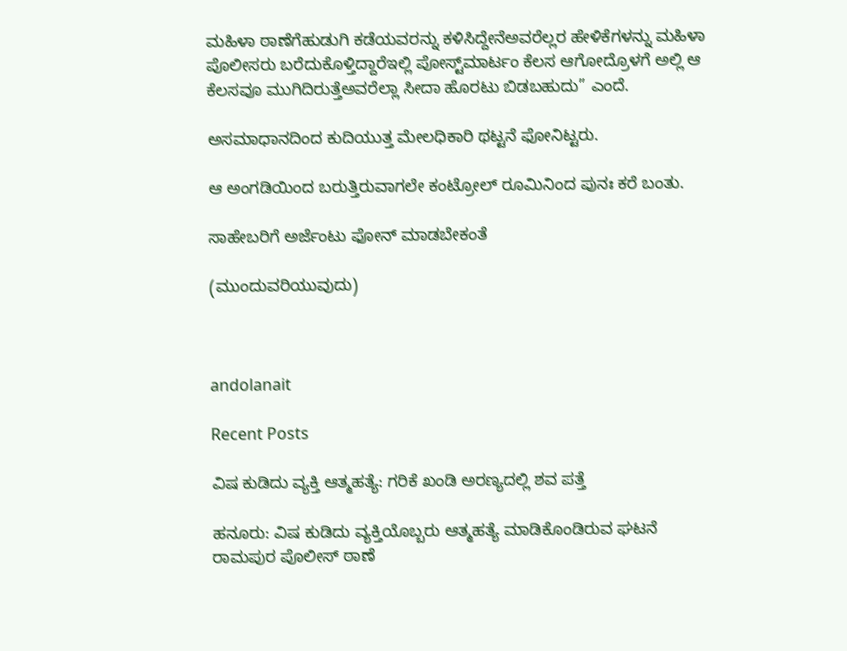ಮಹಿಳಾ ಠಾಣೆಗೆಹುಡುಗಿ ಕಡೆಯವರನ್ನು ಕಳಿಸಿದ್ದೇನೆಅವರೆಲ್ಲರ ಹೇಳಿಕೆಗಳನ್ನು ಮಹಿಳಾ ಪೊಲೀಸರು ಬರೆದುಕೊಳ್ತಿದ್ದಾರೆಇಲ್ಲಿ ಪೋಸ್ಟ್‌ಮಾರ್ಟಂ ಕೆಲಸ ಆಗೋದ್ರೊಳಗೆ ಅಲ್ಲಿ ಆ ಕೆಲಸವೂ ಮುಗಿದಿರುತ್ತೆಅವರೆಲ್ಲಾ ಸೀದಾ ಹೊರಟು ಬಿಡಬಹುದು” ಎಂದೆ.

ಅಸಮಾಧಾನದಿಂದ ಕುದಿಯುತ್ತ ಮೇಲಧಿಕಾರಿ ಥಟ್ಟನೆ ಫೋನಿಟ್ಟರು.

ಆ ಅಂಗಡಿಯಿಂದ ಬರುತ್ತಿರುವಾಗಲೇ ಕಂಟ್ರೋಲ್ ರೂಮಿನಿಂದ ಪುನಃ ಕರೆ ಬಂತು.

ಸಾಹೇಬರಿಗೆ ಅರ್ಜೆಂಟು ಫೋನ್ ಮಾಡಬೇಕಂತೆ

(ಮುಂದುವರಿಯುವುದು)



andolanait

Recent Posts

ವಿಷ ಕುಡಿದು ವ್ಯಕ್ತಿ ಆತ್ಮಹತ್ಯೆ: ಗರಿಕೆ ಖಂಡಿ ಅರಣ್ಯದಲ್ಲಿ ಶವ ಪತ್ತೆ

ಹನೂರು: ವಿಷ ಕುಡಿದು ವ್ಯಕ್ತಿಯೊಬ್ಬರು ಆತ್ಮಹತ್ಯೆ ಮಾಡಿಕೊಂಡಿರುವ ಘಟನೆ ರಾಮಪುರ ಪೊಲೀಸ್ ಠಾಣೆ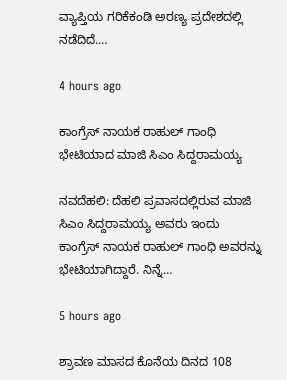ವ್ಯಾಪ್ತಿಯ ಗರಿಕೆಕಂಡಿ ಅರಣ್ಯ ಪ್ರದೇಶದಲ್ಲಿ ನಡೆದಿದೆ.…

4 hours ago

ಕಾಂಗ್ರೆಸ್‌ ನಾಯಕ ರಾಹುಲ್‌ ಗಾಂಧಿ ಭೇಟಿಯಾದ ಮಾಜಿ ಸಿಎಂ ಸಿದ್ದರಾಮಯ್ಯ

ನವದೆಹಲಿ: ದೆಹಲಿ ಪ್ರವಾಸದಲ್ಲಿರುವ ಮಾಜಿ ಸಿಎಂ ಸಿದ್ದರಾಮಯ್ಯ ಅವರು ಇಂದು ಕಾಂಗ್ರೆಸ್‌ ನಾಯಕ ರಾಹುಲ್‌ ಗಾಂಧಿ ಅವರನ್ನು ಭೇಟಿಯಾಗಿದ್ದಾರೆ. ನಿನ್ನೆ…

5 hours ago

ಶ್ರಾವಣ ಮಾಸದ ಕೊನೆಯ ದಿನದ 108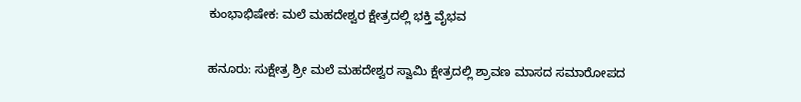ಕುಂಭಾಭಿಷೇಕ: ಮಲೆ ಮಹದೇಶ್ವರ ಕ್ಷೇತ್ರದಲ್ಲಿ ಭಕ್ತಿ ವೈಭವ

ಹನೂರು: ಸುಕ್ಷೇತ್ರ ಶ್ರೀ ಮಲೆ ಮಹದೇಶ್ವರ ಸ್ವಾಮಿ ಕ್ಷೇತ್ರದಲ್ಲಿ ಶ್ರಾವಣ ಮಾಸದ ಸಮಾರೋಪದ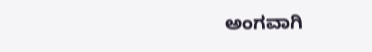ಅಂಗವಾಗಿ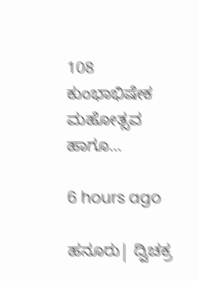108 ಕುಂಭಾಭಿಷೇಕ ಮಹೋತ್ಸವ ಹಾಗೂ…

6 hours ago

ಹನೂರು| ದ್ವಿಚಕ್ರ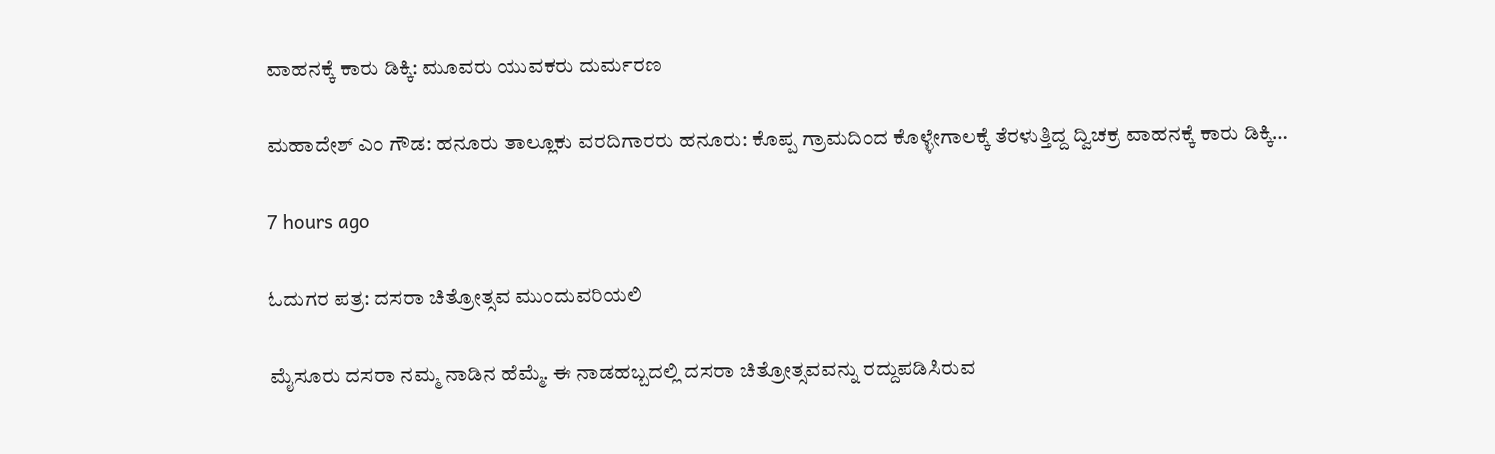ವಾಹನಕ್ಕೆ ಕಾರು ಡಿಕ್ಕಿ: ಮೂವರು ಯುವಕರು ದುರ್ಮರಣ

ಮಹಾದೇಶ್‌ ಎಂ ಗೌಡ: ಹನೂರು ತಾಲ್ಲೂಕು ವರದಿಗಾರರು ಹನೂರು: ಕೊಪ್ಪ ಗ್ರಾಮದಿಂದ ಕೊಳ್ಳೇಗಾಲಕ್ಕೆ ತೆರಳುತ್ತಿದ್ದ ದ್ವಿಚಕ್ರ ವಾಹನಕ್ಕೆ ಕಾರು ಡಿಕ್ಕಿ…

7 hours ago

ಓದುಗರ ಪತ್ರ: ದಸರಾ ಚಿತ್ರೋತ್ಸವ ಮುಂದುವರಿಯಲಿ

ಮೈಸೂರು ದಸರಾ ನಮ್ಮ ನಾಡಿನ ಹೆಮ್ಮೆ. ಈ ನಾಡಹಬ್ಬದಲ್ಲಿ ದಸರಾ ಚಿತ್ರೋತ್ಸವವನ್ನು ರದ್ದುಪಡಿಸಿರುವ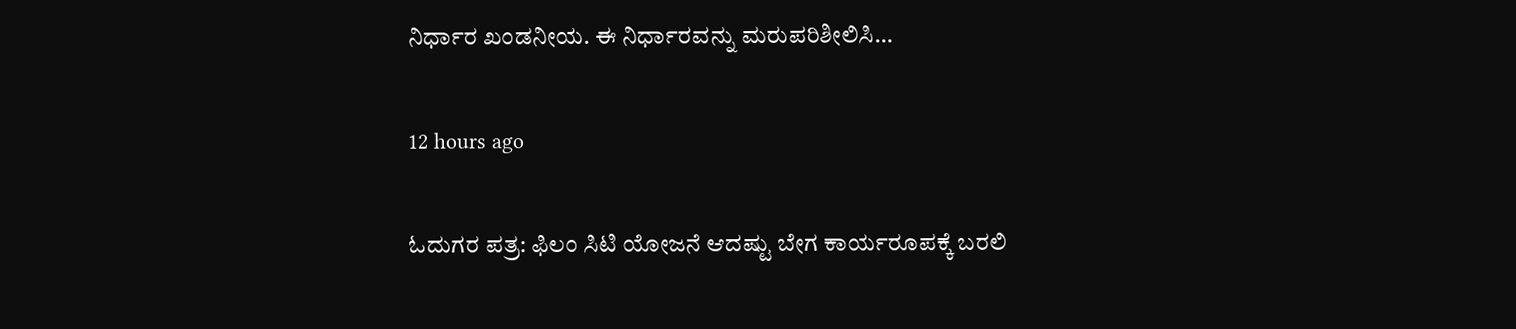ನಿರ್ಧಾರ ಖಂಡನೀಯ. ಈ ನಿರ್ಧಾರವನ್ನು ಮರುಪರಿಶೀಲಿಸಿ…

12 hours ago

ಓದುಗರ ಪತ್ರ: ಫಿಲಂ ಸಿಟಿ ಯೋಜನೆ ಆದಷ್ಟು ಬೇಗ ಕಾರ್ಯರೂಪಕ್ಕೆ ಬರಲಿ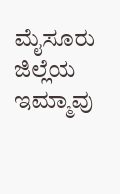ಮೈಸೂರು ಜಿಲ್ಲೆಯ ಇಮ್ಮಾವು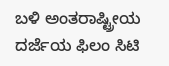ಬಳಿ ಅಂತರಾಷ್ಟ್ರೀಯ ದರ್ಜೆಯ ಫಿಲಂ ಸಿಟಿ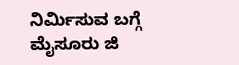ನಿರ್ಮಿಸುವ ಬಗ್ಗೆ ಮೈಸೂರು ಜಿ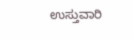ಉಸ್ತುವಾರಿ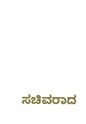ಸಚಿವರಾದ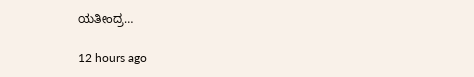ಯತೀಂದ್ರ…

12 hours ago